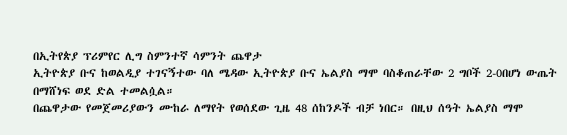በኢትየጵያ ፕሪምየር ሊግ ስምንተኛ ሳምንት ጨዋታ
ኢትዮጵያ ቡና ከወልዲያ ተገናኝተው ባለ ሜዳው ኢትዮጵያ ቡና ኤልያስ ማሞ ባስቆጠራቸው 2 ግቦች 2-0በሆነ ውጤት በማሸነፍ ወደ ድል ተመልሷል።
በጨዋታው የመጀመሪያውን ሙከራ ለማየት የወሰደው ጊዜ 48 ሰከንዶች ብቻ ነበር። በዚህ ሰዓት ኤልያስ ማሞ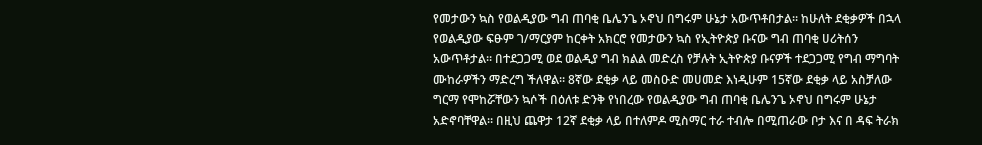የመታውን ኳስ የወልዲያው ግብ ጠባቂ ቤሌንጌ ኦኖህ በግሩም ሁኔታ አውጥቶበታል። ከሁለት ደቂቃዎች በኋላ የወልዲያው ፍፁም ገ/ማርያም ከርቀት አክርሮ የመታውን ኳስ የኢትዮጵያ ቡናው ግብ ጠባቂ ሀሪትሰን አውጥቶታል። በተደጋጋሚ ወደ ወልዲያ ግብ ክልል መድረስ የቻሉት ኢትዮጵያ ቡናዎች ተደጋጋሚ የግብ ማግባት ሙከራዎችን ማድረግ ችለዋል። 8ኛው ደቂቃ ላይ መስዑድ መሀመድ እነዲሁም 15ኛው ደቂቃ ላይ አስቻለው ግርማ የሞከሯቸውን ኳሶች በዕለቱ ድንቅ የነበረው የወልዲያው ግብ ጠባቂ ቤሌንጌ ኦኖህ በግሩም ሁኔታ አድኖባቸዋል። በዚህ ጨዋታ 12ኛ ደቂቃ ላይ በተለምዶ ሚስማር ተራ ተብሎ በሚጠራው ቦታ እና በ ዳፍ ትራክ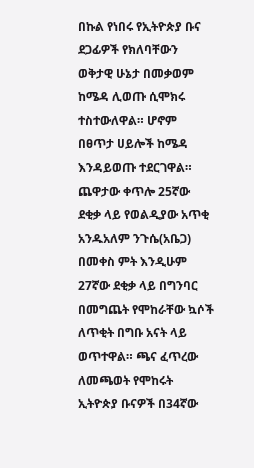በኩል የነበሩ የኢትዮጵያ ቡና ደጋፊዎች የክለባቸውን ወቅታዊ ሁኔታ በመቃወም ከሜዳ ሊወጡ ሲሞክሩ ተስተውለዋል። ሆኖም በፀጥታ ሀይሎች ከሜዳ እንዳይወጡ ተደርገዋል። ጨዋታው ቀጥሎ 25ኛው ደቂቃ ላይ የወልዲያው አጥቂ አንዱአለም ንጉሴ(አቤጋ) በመቀስ ምት እንዲሁም 27ኛው ደቂቃ ላይ በግንባር በመግጨት የሞከራቸው ኳሶች ለጥቂት በግቡ አናት ላይ ወጥተዋል። ጫና ፈጥረው ለመጫወት የሞከሩት ኢትዮጵያ ቡናዎች በ34ኛው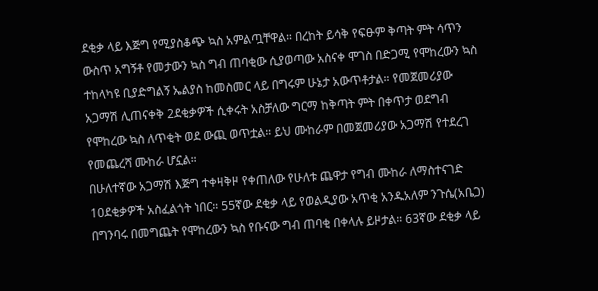ደቂቃ ላይ እጅግ የሚያስቆጭ ኳስ አምልጧቸዋል። በረከት ይሳቅ የፍፁም ቅጣት ምት ሳጥን ውስጥ አግኝቶ የመታውን ኳስ ግብ ጠባቂው ሲያወጣው አስናቀ ሞገስ በድጋሚ የሞከረውን ኳስ ተከላካዩ ቢያድግልኝ ኤልያስ ከመስመር ላይ በግሩም ሁኔታ አውጥቶታል። የመጀመሪያው አጋማሽ ሊጠናቀቅ 2ደቂቃዎች ሲቀሩት አስቻለው ግርማ ከቅጣት ምት በቀጥታ ወደግብ የሞከረው ኳስ ለጥቂት ወደ ውጪ ወጥቷል። ይህ ሙከራም በመጀመሪያው አጋማሽ የተደረገ የመጨረሻ ሙከራ ሆኗል።
በሁለተኛው አጋማሽ እጅግ ተቀዛቅዞ የቀጠለው የሁለቱ ጨዋታ የግብ ሙከራ ለማስተናገድ 10ደቂቃዎች አስፈልጎት ነበር። 55ኛው ደቂቃ ላይ የወልዲያው አጥቂ አንዱአለም ንጉሴ(አቤጋ) በግንባሩ በመግጨት የሞከረውን ኳስ የቡናው ግብ ጠባቂ በቀላሉ ይዞታል። 63ኛው ደቂቃ ላይ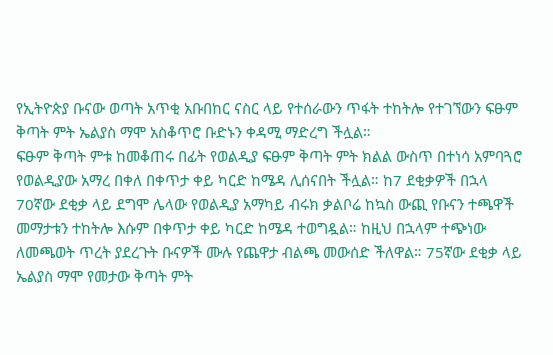የኢትዮጵያ ቡናው ወጣት አጥቂ አቡበከር ናስር ላይ የተሰራውን ጥፋት ተከትሎ የተገኘውን ፍፁም ቅጣት ምት ኤልያስ ማሞ አስቆጥሮ ቡድኑን ቀዳሚ ማድረግ ችሏል።
ፍፁም ቅጣት ምቱ ከመቆጠሩ በፊት የወልዲያ ፍፁም ቅጣት ምት ክልል ውስጥ በተነሳ አምባጓሮ የወልዲያው አማረ በቀለ በቀጥታ ቀይ ካርድ ከሜዳ ሊሰናበት ችሏል። ከ7 ደቂቃዎች በኋላ 70ኛው ደቂቃ ላይ ደግሞ ሌላው የወልዲያ አማካይ ብሩክ ቃልቦሬ ከኳስ ውጪ የቡናን ተጫዋች መማታቱን ተከትሎ እሱም በቀጥታ ቀይ ካርድ ከሜዳ ተወግዷል። ከዚህ በኋላም ተጭነው ለመጫወት ጥረት ያደረጉት ቡናዎች ሙሉ የጨዋታ ብልጫ መውሰድ ችለዋል። 75ኛው ደቂቃ ላይ ኤልያስ ማሞ የመታው ቅጣት ምት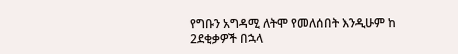የግቡን አግዳሚ ለትሞ የመለሰበት እንዲሁም ከ 2ደቂቃዎች በኋላ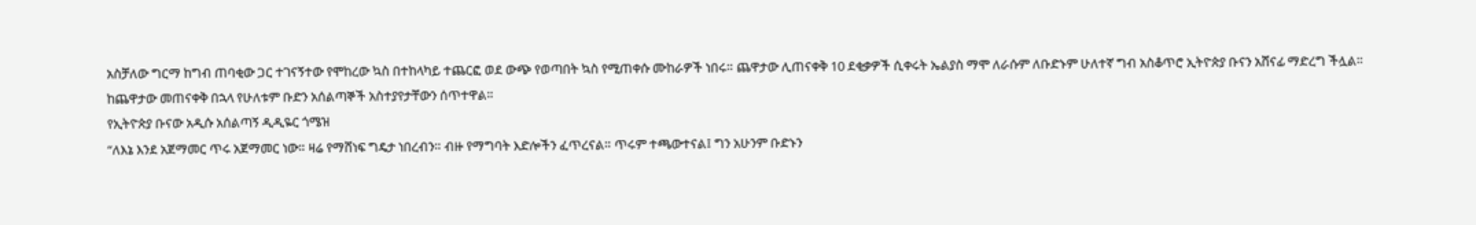አስቻለው ግርማ ከግብ ጠባቂው ጋር ተገናኝተው የሞከረው ኳስ በተከላካይ ተጨርፎ ወደ ውጭ የወጣበት ኳስ የሚጠቀሱ ሙከራዎች ነበሩ። ጨዋታው ሊጠናቀቅ 10 ደቂቃዎች ሲቀሩት ኤልያስ ማሞ ለራሱም ለቡድኑም ሁለተኛ ግብ አስቆጥሮ ኢትዮጵያ ቡናን አሸናፊ ማድረግ ችሏል።
ከጨዋታው መጠናቀቅ በኋላ የሁለቱም ቡድን አሰልጣኞች አስተያየታቸውን ሰጥተዋል።
የኢትዮጵያ ቡናው አዲሱ አሰልጣኝ ዲዲዬር ጎሜዝ
“ለእኔ እንደ አጀማመር ጥሩ አጀማመር ነው። ዛሬ የማሸነፍ ግዴታ ነበረብን። ብዙ የማግባት እድሎችን ፈጥረናል። ጥሩም ተጫውተናል፤ ግን አሁንም ቡድኑን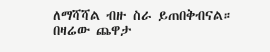ለማሻሻል ብዙ ስራ ይጠበቅብናል። በዛሬው ጨዋታ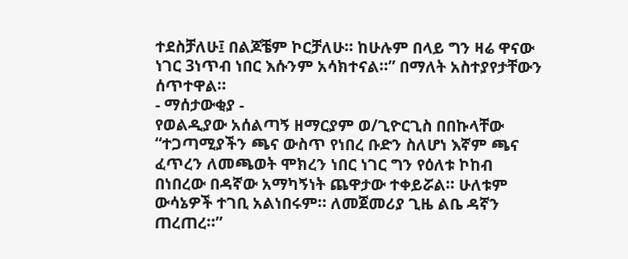ተደስቻለሁ፤ በልጆቼም ኮርቻለሁ። ከሁሉም በላይ ግን ዛሬ ዋናው ነገር 3ነጥብ ነበር እሱንም አሳክተናል።” በማለት አስተያየታቸውን ሰጥተዋል።
- ማሰታውቂያ -
የወልዲያው አሰልጣኝ ዘማርያም ወ/ጊዮርጊስ በበኩላቸው
“ተጋጣሚያችን ጫና ውስጥ የነበረ ቡድን ስለሆነ እኛም ጫና ፈጥረን ለመጫወት ሞክረን ነበር ነገር ግን የዕለቱ ኮከብ በነበረው በዳኛው አማካኝነት ጨዋታው ተቀይሯል። ሁለቱም ውሳኔዎች ተገቢ አልነበሩም። ለመጀመሪያ ጊዜ ልቤ ዳኛን ጠረጠረ።”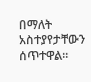በማለት አስተያየታቸውን ሰጥተዋል።